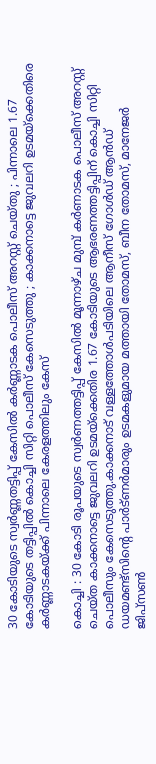30 കോടിയുടെ സ്വർണ്ണതട്ടിപ്പ് കേസിൽ കർണ്ണാടക പൊലീസ് അറസ്റ്റ് ചെയ്തു ; പിന്നാലെ 1.67 കോടിയുടെ തട്ടിപ്പിൽ കൊച്ചി സിറ്റി പൊലീസ് കേസെടുത്തു ; കാക്കനാട്ടെ ജുവലറി ഉടമയ്ക്കെതിരെ കർണ്ണാടകയ്ക്ക് പിന്നാലെ കേരളത്തിലും കേസ്

കൊച്ചി : 30 കോടി രൂപയുടെ സ്വർണത്തട്ടിപ്പ് കേസില്‍ മൂന്നാഴ്ച മുമ്പ് കർണാടക പൊലീസ് അറസ്റ്റ് ചെയ്ത കാക്കനാട്ടെ ജുവലറി ഉടമയ്ക്കെതിര 1.67 കോടിയുടെ ആഭരണത്തട്ടിപ്പിന് കൊച്ചി സിറ്റി പൊലീസും കേസെടുത്തു.കാക്കനാട് വള്ളത്തോള്‍പടിയിലെ ആനീസ് ഗോള്‍ഡ് ആൻഡ് ഡയമണ്ട്സിന്റെ പാർട്ണർമാരും ഉടമകളുമായ മത്തായി തോമസ്, ബീന തോമസ്, മാനേജർ ജിപ്സണ്‍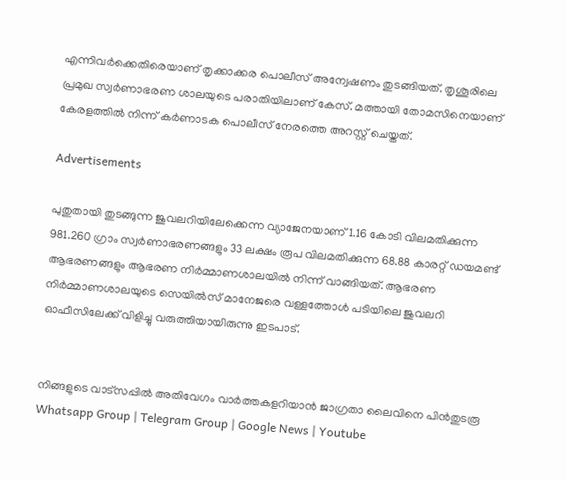എന്നിവർക്കെതിരെയാണ് തൃക്കാക്കര പൊലീസ് അന്വേഷണം തുടങ്ങിയത്. തൃശൂരിലെ പ്രമുഖ സ്വ‌ർണാഭരണ ശാലയുടെ പരാതിയിലാണ് കേസ്. മത്തായി തോമസിനെയാണ് കേരളത്തില്‍ നിന്ന് കർ‌ണാടക പൊലീസ് നേരത്തെ അറസ്റ്റ് ചെയ്തത്.

Advertisements

പുതുതായി തുടങ്ങുന്ന ജുവലറിയിലേക്കെന്ന വ്യാജേനയാണ് 1.16 കോടി വിലമതിക്കുന്ന 981.260 ഗ്രാം സ്വർണാഭരണങ്ങളും 33 ലക്ഷം രൂപ വിലമതിക്കുന്ന 68.88 കാരറ്റ് ഡയമണ്ട് ആഭരണങ്ങളും ആഭരണ നി‌ർമ്മാണശാലയില്‍ നിന്ന് വാങ്ങിയത്. ആഭരണ നിർമ്മാണശാലയുടെ സെയില്‍സ് മാനേജരെ വള്ളത്തോള്‍ പടിയിലെ ജുവലറി ഓഫീസിലേക്ക് വിളിച്ചു വരുത്തിയായിരുന്നു ഇടപാട്.


നിങ്ങളുടെ വാട്സപ്പിൽ അതിവേഗം വാർത്തകളറിയാൻ ജാഗ്രതാ ലൈവിനെ പിൻതുടരൂ Whatsapp Group | Telegram Group | Google News | Youtube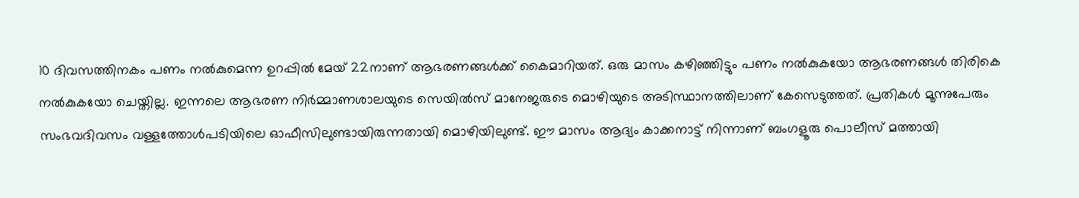10 ദിവസത്തിനകം പണം നല്‍കുമെന്ന ഉറപ്പില്‍ മേയ് 22നാണ് ആഭരണങ്ങള്‍ക്ക് കൈമാറിയത്. ഒരു മാസം കഴിഞ്ഞിട്ടും പണം നല്‍കുകയോ ആഭരണങ്ങള്‍ തിരികെ നല്‍കുകയോ ചെയ്തില്ല. ഇന്നലെ ആഭരണ നിർമ്മാണശാലയുടെ സെയില്‍സ് മാനേജരുടെ മൊഴിയുടെ അടിസ്ഥാനത്തിലാണ് കേസെടുത്തത്. പ്രതികള്‍ മൂന്നുപേരും സംഭവദിവസം വള്ളത്തോള്‍പടിയിലെ ഓഫീസിലുണ്ടായിരുന്നതായി മൊഴിയിലുണ്ട്. ഈ മാസം ആദ്യം കാക്കനാട്ട് നിന്നാണ് ബംഗളൂരു പൊലീസ് മത്തായി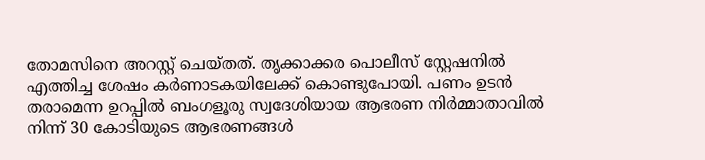തോമസിനെ അറസ്റ്റ് ചെയ്തത്. തൃക്കാക്കര പൊലീസ് സ്റ്റേഷനില്‍ എത്തിച്ച ശേഷം കർണാടകയിലേക്ക് കൊണ്ടുപോയി. പണം ഉടൻ തരാമെന്ന ഉറപ്പില്‍ ബംഗളൂരു സ്വദേശിയായ ആഭരണ നിർമ്മാതാവില്‍ നിന്ന് 30 കോടിയുടെ ആഭരണങ്ങള്‍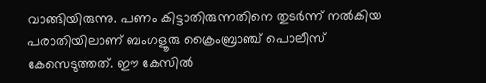വാങ്ങിയിരുന്നു. പണം കിട്ടാതിരുന്നതിനെ തുടർന്ന് നല്‍കിയ പരാതിയിലാണ് ബംഗളൂരു ക്രൈംബ്രാഞ്ച് പൊലീസ് കേസെടുത്തത്. ഈ കേസില്‍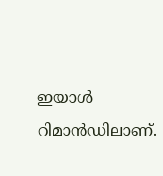ഇയാള്‍ റിമാൻഡിലാണ്.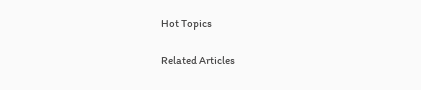Hot Topics

Related Articles